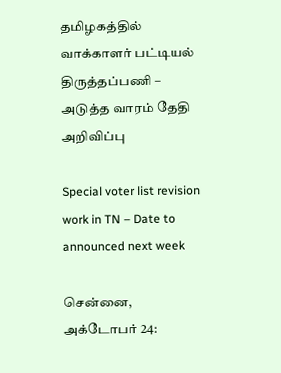தமிழகத்தில் வாக்காளர் பட்டியல் திருத்தப்பணி – அடுத்த வாரம் தேதி அறிவிப்பு

Special voter list revision work in TN – Date to announced next week

சென்னை, அக்டோபர் 24: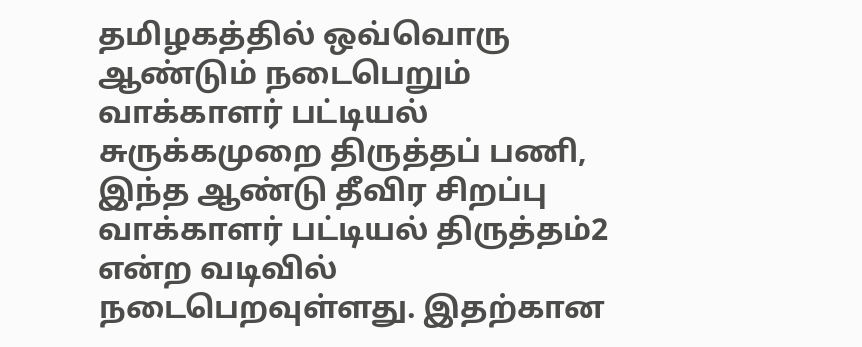தமிழகத்தில் ஒவ்வொரு ஆண்டும் நடைபெறும் வாக்காளர் பட்டியல் சுருக்கமுறை திருத்தப் பணி, இந்த ஆண்டு தீவிர சிறப்பு வாக்காளர் பட்டியல் திருத்தம்2 என்ற வடிவில் நடைபெறவுள்ளது. இதற்கான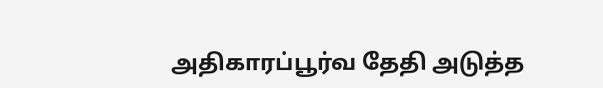அதிகாரப்பூர்வ தேதி அடுத்த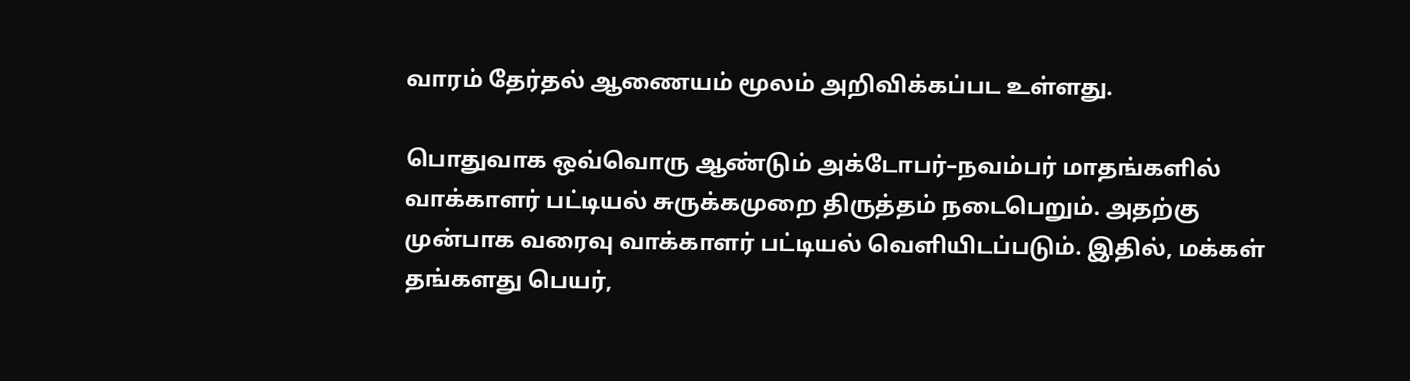வாரம் தேர்தல் ஆணையம் மூலம் அறிவிக்கப்பட உள்ளது.

பொதுவாக ஒவ்வொரு ஆண்டும் அக்டோபர்–நவம்பர் மாதங்களில் வாக்காளர் பட்டியல் சுருக்கமுறை திருத்தம் நடைபெறும். அதற்கு முன்பாக வரைவு வாக்காளர் பட்டியல் வெளியிடப்படும். இதில், மக்கள் தங்களது பெயர்,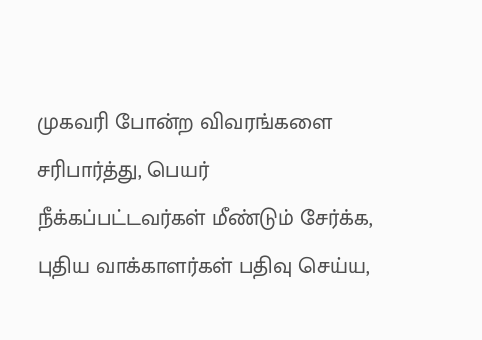முகவரி போன்ற விவரங்களை சரிபார்த்து, பெயர் நீக்கப்பட்டவர்கள் மீண்டும் சேர்க்க, புதிய வாக்காளர்கள் பதிவு செய்ய,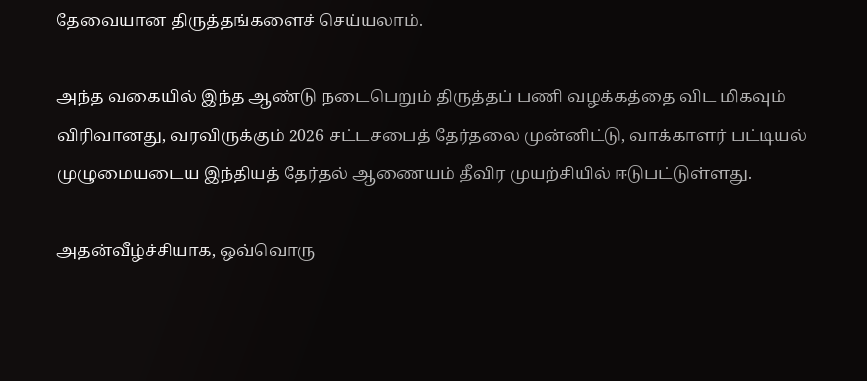தேவையான திருத்தங்களைச் செய்யலாம்.

அந்த வகையில் இந்த ஆண்டு நடைபெறும் திருத்தப் பணி வழக்கத்தை விட மிகவும் விரிவானது, வரவிருக்கும் 2026 சட்டசபைத் தேர்தலை முன்னிட்டு, வாக்காளர் பட்டியல் முழுமையடைய இந்தியத் தேர்தல் ஆணையம் தீவிர முயற்சியில் ஈடுபட்டுள்ளது.

அதன்வீழ்ச்சியாக, ஒவ்வொரு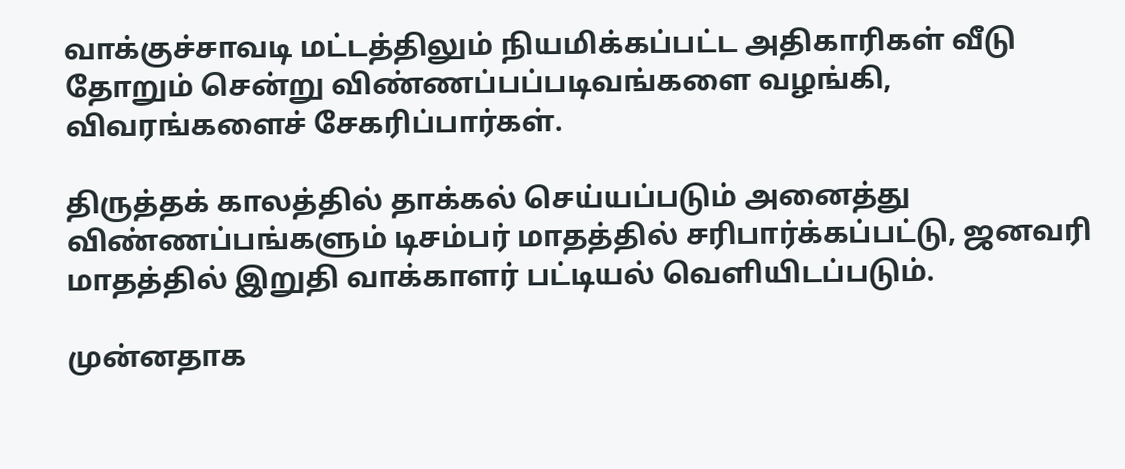வாக்குச்சாவடி மட்டத்திலும் நியமிக்கப்பட்ட அதிகாரிகள் வீடு தோறும் சென்று விண்ணப்பப்படிவங்களை வழங்கி, விவரங்களைச் சேகரிப்பார்கள்.

திருத்தக் காலத்தில் தாக்கல் செய்யப்படும் அனைத்து விண்ணப்பங்களும் டிசம்பர் மாதத்தில் சரிபார்க்கப்பட்டு, ஜனவரி மாதத்தில் இறுதி வாக்காளர் பட்டியல் வெளியிடப்படும்.

முன்னதாக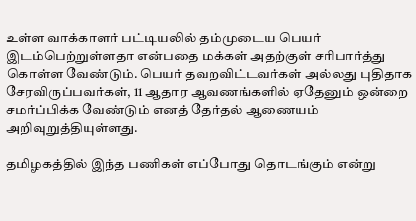உள்ள வாக்காளர் பட்டியலில் தம்முடைய பெயர் இடம்பெற்றுள்ளதா என்பதை மக்கள் அதற்குள் சரிபார்த்து கொள்ள வேண்டும். பெயர் தவறவிட்டவர்கள் அல்லது புதிதாக சேரவிருப்பவர்கள், 11 ஆதார ஆவணங்களில் ஏதேனும் ஒன்றை சமர்ப்பிக்க வேண்டும் எனத் தேர்தல் ஆணையம் அறிவுறுத்தியுள்ளது.

தமிழகத்தில் இந்த பணிகள் எப்போது தொடங்கும் என்று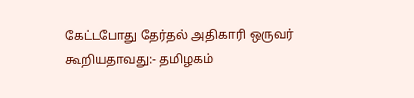கேட்டபோது தேர்தல் அதிகாரி ஒருவர் கூறியதாவது:- தமிழகம்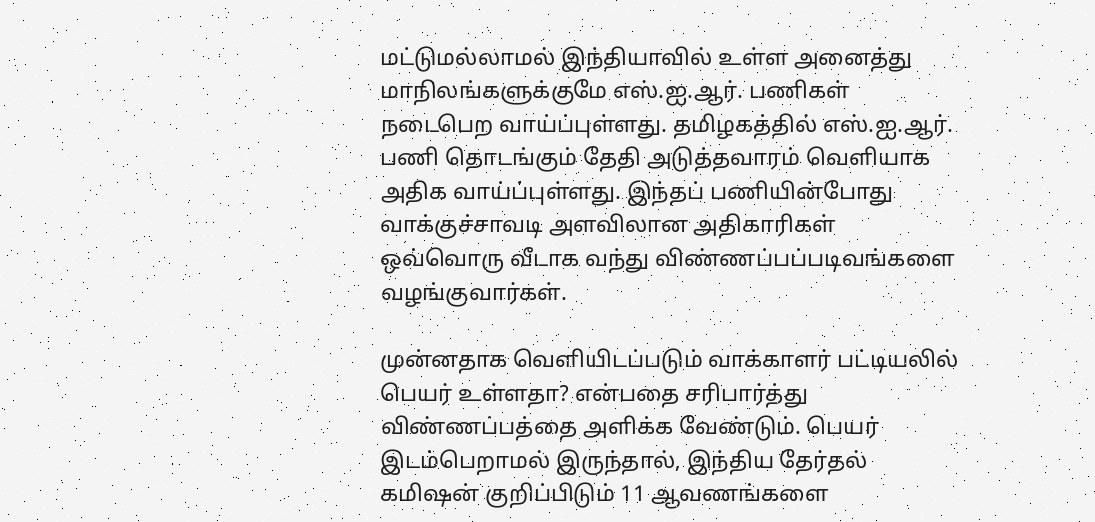மட்டுமல்லாமல் இந்தியாவில் உள்ள அனைத்து மாநிலங்களுக்குமே எஸ்.ஐ.ஆர். பணிகள் நடைபெற வாய்ப்புள்ளது. தமிழகத்தில் எஸ்.ஐ.ஆர். பணி தொடங்கும் தேதி அடுத்தவாரம் வெளியாக அதிக வாய்ப்புள்ளது. இந்தப் பணியின்போது வாக்குச்சாவடி அளவிலான அதிகாரிகள் ஒவ்வொரு வீடாக வந்து விண்ணப்பப்படிவங்களை வழங்குவார்கள்.

முன்னதாக வெளியிடப்படும் வாக்காளர் பட்டியலில் பெயர் உள்ளதா? என்பதை சரிபார்த்து விண்ணப்பத்தை அளிக்க வேண்டும். பெயர் இடம்பெறாமல் இருந்தால், இந்திய தேர்தல் கமிஷன் குறிப்பிடும் 11 ஆவணங்களை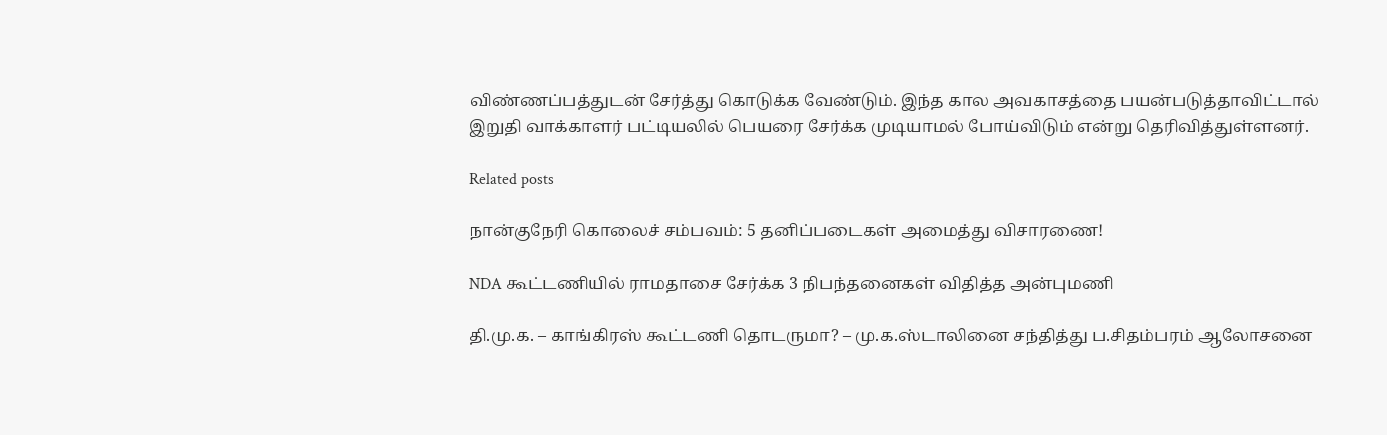விண்ணப்பத்துடன் சேர்த்து கொடுக்க வேண்டும். இந்த கால அவகாசத்தை பயன்படுத்தாவிட்டால் இறுதி வாக்காளர் பட்டியலில் பெயரை சேர்க்க முடியாமல் போய்விடும் என்று தெரிவித்துள்ளனர்.

Related posts

நான்குநேரி கொலைச் சம்பவம்: 5 தனிப்படைகள் அமைத்து விசாரணை!

NDA கூட்டணியில் ராமதாசை சேர்க்க 3 நிபந்தனைகள் விதித்த அன்புமணி

தி.மு.க. – காங்கிரஸ் கூட்டணி தொடருமா? – மு.க.ஸ்டாலினை சந்தித்து ப.சிதம்பரம் ஆலோசனை